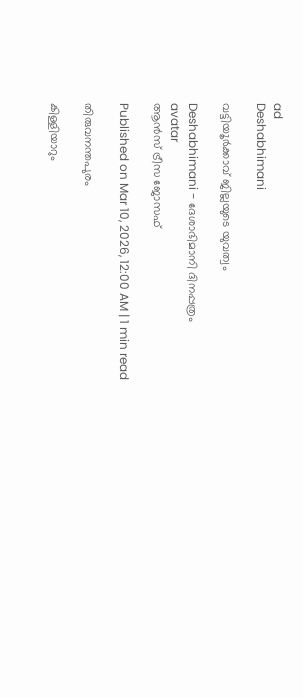ad
Deshabhimani

വട്ടിയ‍ൂർക്കാവ്‌ ജില്ലയുടെ യുവത്വം

Deshabhimani - ദേശാഭിമാനി ദിനപ്പത്രം
avatar
ആന്‍സ് ട്രീസ ജോസഫ്

Published on Mar 10, 2026, 12:00 AM | 1 min read

തിരുവനന്തപുരം‌

കിള്ളിയാറും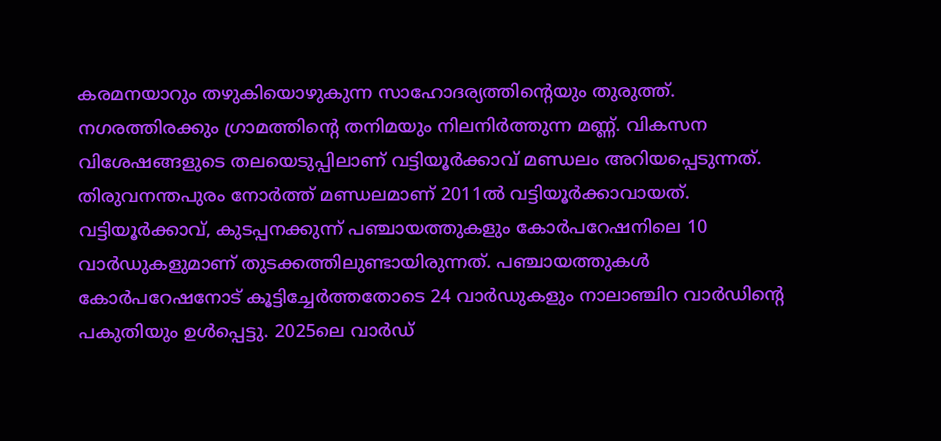കരമനയാറും തഴുകിയൊഴുകുന്ന സാഹോദര്യത്തിന്റെയും തുരുത്ത്‌. നഗരത്തിരക്കും ഗ്രാമത്തിന്റെ തനിമയും നിലനിര്‍ത്തുന്ന മണ്ണ്‌. വികസന വിശേഷങ്ങളുടെ തലയെടുപ്പിലാണ് വട്ടിയൂര്‍ക്കാവ് മണ്ഡലം അറിയപ്പെടുന്നത്‌. തിരുവനന്തപുരം നോര്‍ത്ത് മണ്ഡലമാണ് 2011ല്‍ വട്ടിയൂര്‍ക്കാവായത്. വട്ടിയൂര്‍ക്കാവ്, കുടപ്പനക്കുന്ന് പഞ്ചായത്തുകളും കോര്‍പറേഷനിലെ 10 വാര്‍ഡുകളുമാണ് തുടക്കത്തിലുണ്ടായിരുന്നത്‌. പഞ്ചായത്തുകള്‍ കോര്‍പറേഷനോട് കൂട്ടിച്ചേര്‍ത്തതോടെ 24 വാര്‍ഡുകളും നാലാഞ്ചിറ വാര്‍ഡിന്റെ പകുതിയും ഉൾപ്പെട്ടു. 2025ലെ വാര്‍ഡ്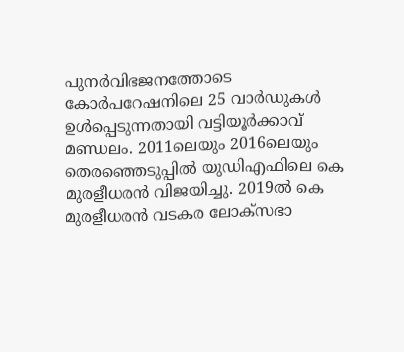പുനര്‍വിഭജനത്തോടെ കോര്‍പറേഷനിലെ 25 വാര്‍ഡുകള്‍ ഉള്‍പ്പെടുന്നതായി വട്ടിയൂര്‍ക്കാവ് മണ്ഡലം. 2011ലെയും 2016ലെയും തെരഞ്ഞെടുപ്പില്‍ യുഡിഎഫിലെ കെ മുരളീധരന്‍ വിജയിച്ചു. 2019ല്‍ കെ മുരളീധരന്‍ വടകര ലോക്‌സഭാ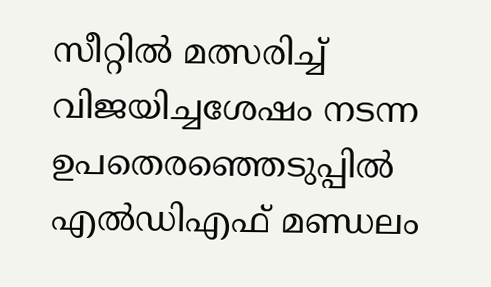സീറ്റില്‍ മത്സരിച്ച്‌ വിജയിച്ചശേഷം നടന്ന ഉപതെരഞ്ഞെടുപ്പിൽ എൽഡിഎഫ്‌ മണ്ഡലം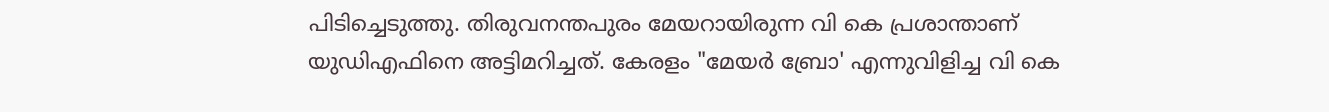പിടിച്ചെടുത്തു. തിരുവനന്തപുരം മേയറായിരുന്ന വി കെ പ്രശാന്താണ്‌ യുഡിഎഫിനെ അട്ടിമറിച്ചത്‌. കേരളം "മേയര്‍ ബ്രോ' എന്നുവിളിച്ച വി കെ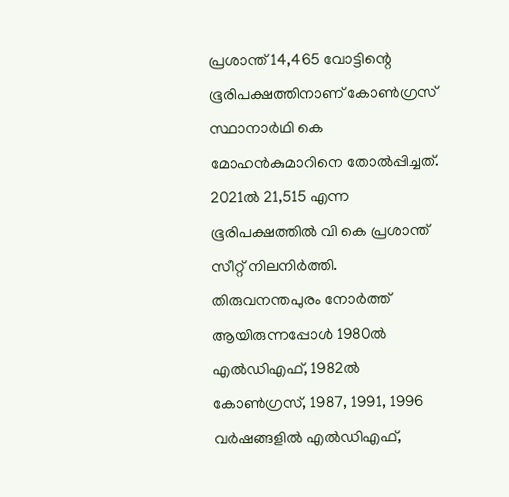പ്രശാന്ത്‌ 14,465 വോട്ടിന്റെ ഭൂരിപക്ഷത്തിനാണ്‌ കോണ്‍ഗ്രസ് സ്ഥാനാര്‍ഥി കെ മോഹന്‍കുമാറിനെ തോൽപ്പിച്ചത്‌. 2021ല്‍ 21,515 എന്ന ഭൂരിപക്ഷത്തില്‍ വി കെ പ്രശാന്ത് സീറ്റ് നിലനിര്‍ത്തി. തിരുവനന്തപുരം നോര്‍ത്ത്‌ ആയിരുന്നപ്പോള്‍ 1980ല്‍ എല്‍ഡിഎഫ്, 1982ല്‍ കോണ്‍ഗ്രസ്, 1987, 1991, 1996 വര്‍ഷങ്ങളില്‍ എല്‍ഡിഎഫ്,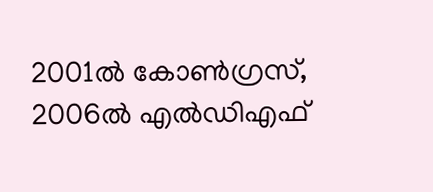2001ല്‍ കോണ്‍ഗ്രസ്, 2006ല്‍ എല്‍ഡിഎഫ്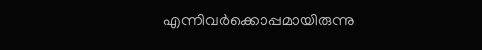എന്നിവര്‍ക്കൊപ്പമായിരുന്നു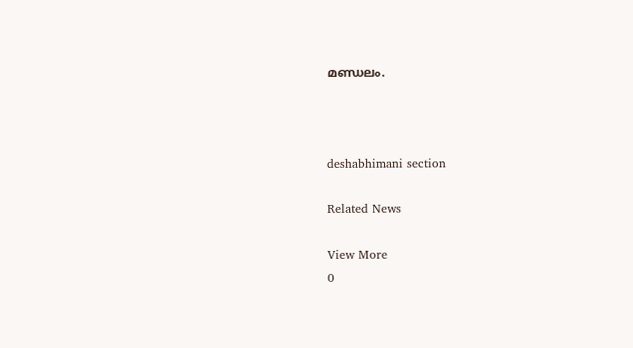മണ്ഡലം.



deshabhimani section

Related News

View More
0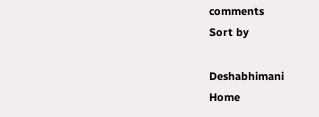comments
Sort by

Deshabhimani
Home